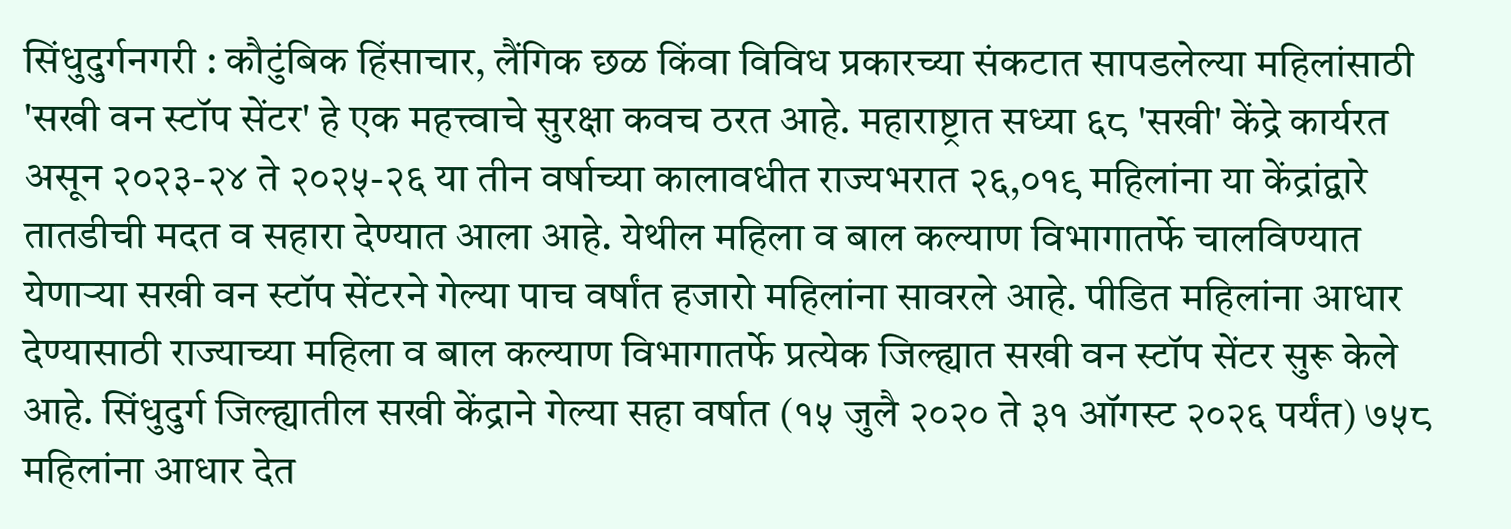सिंधुदुर्गनगरी : कौटुंबिक हिंसाचार, लैंगिक छळ किंवा विविध प्रकारच्या संकटात सापडलेल्या महिलांसाठी 'सखी वन स्टॉप सेंटर' हे एक महत्त्वाचे सुरक्षा कवच ठरत आहे. महाराष्ट्रात सध्या ६८ 'सखी' केंद्रे कार्यरत असून २०२३-२४ ते २०२५-२६ या तीन वर्षाच्या कालावधीत राज्यभरात २६,०१९ महिलांना या केंद्रांद्वारे तातडीची मदत व सहारा देण्यात आला आहे. येथील महिला व बाल कल्याण विभागातर्फे चालविण्यात येणाऱ्या सखी वन स्टॉप सेंटरने गेल्या पाच वर्षांत हजारो महिलांना सावरले आहे. पीडित महिलांना आधार देण्यासाठी राज्याच्या महिला व बाल कल्याण विभागातर्फे प्रत्येक जिल्ह्यात सखी वन स्टॉप सेंटर सुरू केले आहे. सिंधुदुर्ग जिल्ह्यातील सखी केंद्राने गेल्या सहा वर्षात (१५ जुलै २०२० ते ३१ ऑगस्ट २०२६ पर्यंत) ७५८ महिलांना आधार देत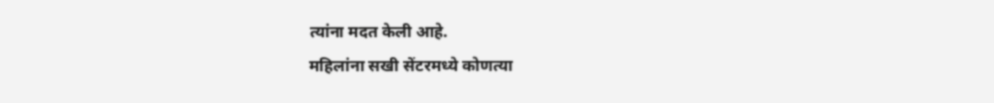त्यांना मदत केली आहे.
महिलांना सखी सेंटरमध्ये कोणत्या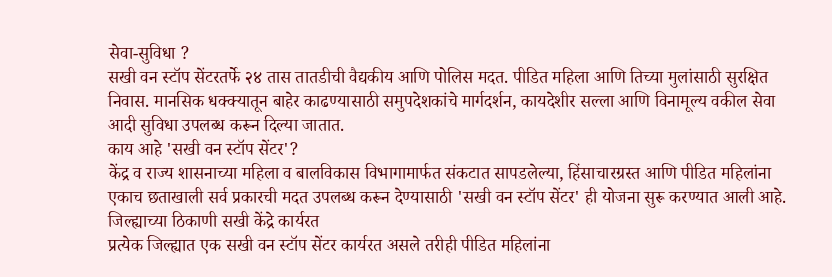सेवा-सुविधा ?
सखी वन स्टॉप सेंटरतर्फे २४ तास तातडीची वैद्यकीय आणि पोलिस मदत. पीडित महिला आणि तिच्या मुलांसाठी सुरक्षित निवास. मानसिक धक्क्यातून बाहेर काढण्यासाठी समुपदेशकांचे मार्गदर्शन, कायदेशीर सल्ला आणि विनामूल्य वकील सेवा आदी सुविधा उपलब्ध करून दिल्या जातात.
काय आहे 'सखी वन स्टॉप सेंटर'?
केंद्र व राज्य शासनाच्या महिला व बालविकास विभागामार्फत संकटात सापडलेल्या, हिंसाचारग्रस्त आणि पीडित महिलांना एकाच छताखाली सर्व प्रकारची मदत उपलब्ध करून देण्यासाठी 'सखी वन स्टॉप सेंटर' ही योजना सुरू करण्यात आली आहे.
जिल्ह्याच्या ठिकाणी सखी केंद्रे कार्यरत
प्रत्येक जिल्ह्यात एक सखी वन स्टॉप सेंटर कार्यरत असले तरीही पीडित महिलांना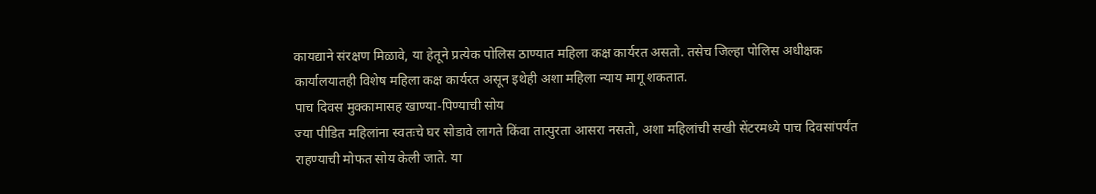कायद्याने संरक्षण मिळावे, या हेतूने प्रत्येक पोलिस ठाण्यात महिला कक्ष कार्यरत असतो. तसेच जिल्हा पोलिस अधीक्षक कार्यालयातही विशेष महिला कक्ष कार्यरत असून इथेही अशा महिला न्याय मागू शकतात.
पाच दिवस मुक्कामासह खाण्या-पिण्याची सोय
ज्या पीडित महिलांना स्वतःचे घर सोडावे लागते किंवा तात्पुरता आसरा नसतो, अशा महिलांची सखी सेंटरमध्ये पाच दिवसांपर्यंत राहण्याची मोफत सोय केली जाते. या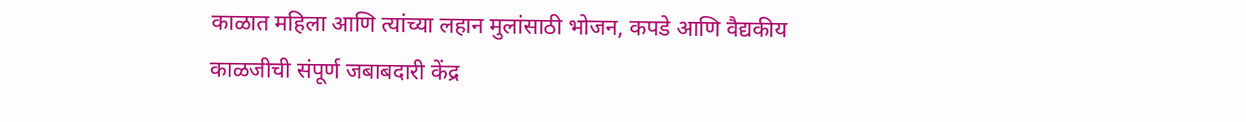काळात महिला आणि त्यांच्या लहान मुलांसाठी भोजन, कपडे आणि वैद्यकीय काळजीची संपूर्ण जबाबदारी केंद्र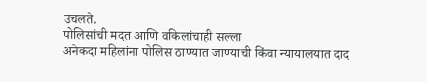उचलते.
पोलिसांची मदत आणि वकिलांचाही सल्ला
अनेकदा महिलांना पोलिस ठाण्यात जाण्याची किंवा न्यायालयात दाद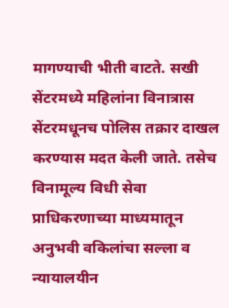मागण्याची भीती वाटते. सखी सेंटरमध्ये महिलांना विनात्रास सेंटरमधूनच पोलिस तक्रार दाखल करण्यास मदत केली जाते. तसेच विनामूल्य विधी सेवा प्राधिकरणाच्या माध्यमातून अनुभवी वकिलांचा सल्ला व न्यायालयीन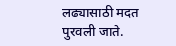लढ्यासाठी मदत पुरवली जाते.